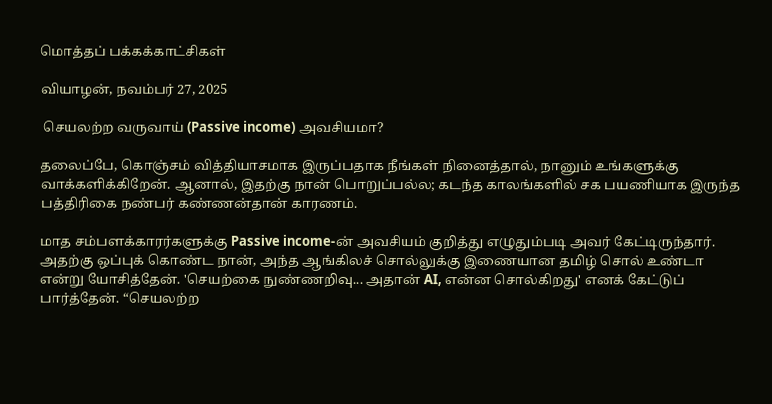மொத்தப் பக்கக்காட்சிகள்

வியாழன், நவம்பர் 27, 2025

 செயலற்ற வருவாய் (Passive income) அவசியமா?

தலைப்பே, கொஞ்சம் வித்தியாசமாக இருப்பதாக நீங்கள் நினைத்தால், நானும் உங்களுக்கு வாக்களிக்கிறேன். ஆனால், இதற்கு நான் பொறுப்பல்ல; கடந்த காலங்களில் சக பயணியாக இருந்த பத்திரிகை நண்பர் கண்ணன்தான் காரணம்.

மாத சம்பளக்காரர்களுக்கு Passive income-ன் அவசியம் குறித்து எழுதும்படி அவர் கேட்டிருந்தார். அதற்கு ஒப்புக் கொண்ட நான், அந்த ஆங்கிலச் சொல்லுக்கு இணையான தமிழ் சொல் உண்டா என்று யோசித்தேன். 'செயற்கை நுண்ணறிவு... அதான் AI, என்ன சொல்கிறது' எனக் கேட்டுப் பார்த்தேன். “செயலற்ற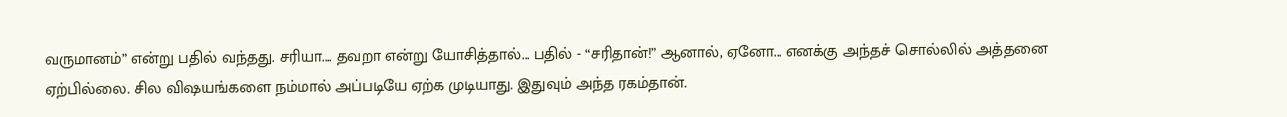வருமானம்” என்று பதில் வந்தது. சரியா.... தவறா என்று யோசித்தால்... பதில் - “சரிதான்!” ஆனால், ஏனோ... எனக்கு அந்தச் சொல்லில் அத்தனை ஏற்பில்லை. சில விஷயங்களை நம்மால் அப்படியே ஏற்க முடியாது. இதுவும் அந்த ரகம்தான்.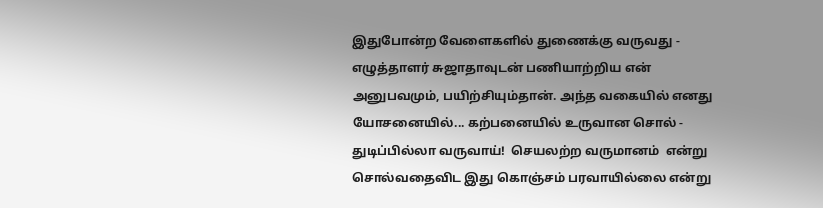இதுபோன்ற வேளைகளில் துணைக்கு வருவது - எழுத்தாளர் சுஜாதாவுடன் பணியாற்றிய என் அனுபவமும், பயிற்சியும்தான். அந்த வகையில் எனது யோசனையில்... கற்பனையில் உருவான சொல் - துடிப்பில்லா வருவாய்!  செயலற்ற வருமானம்  என்று சொல்வதைவிட இது கொஞ்சம் பரவாயில்லை என்று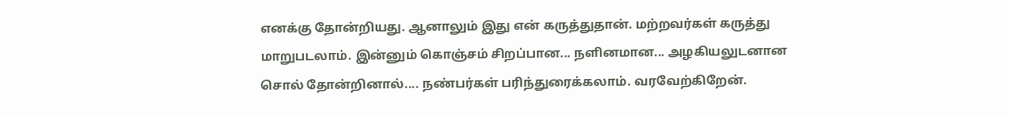எனக்கு தோன்றியது. ஆனாலும் இது என் கருத்துதான். மற்றவர்கள் கருத்து மாறுபடலாம். இன்னும் கொஞ்சம் சிறப்பான... நளினமான... அழகியலுடனான சொல் தோன்றினால்.... நண்பர்கள் பரிந்துரைக்கலாம். வரவேற்கிறேன்.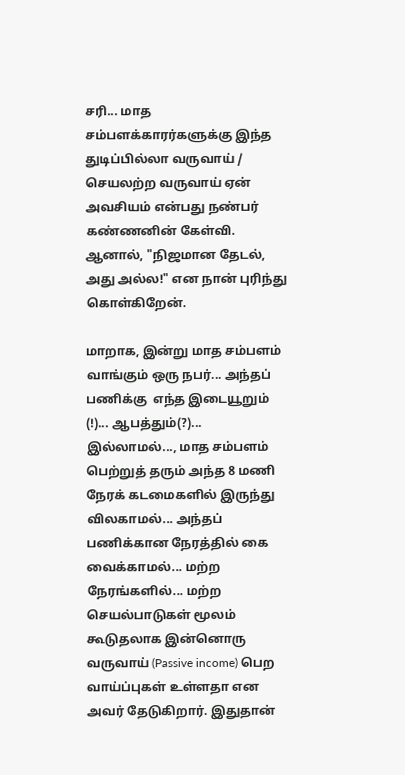சரி... மாத சம்பளக்காரர்களுக்கு இந்த துடிப்பில்லா வருவாய் / செயலற்ற வருவாய் ஏன் அவசியம் என்பது நண்பர் கண்ணனின் கேள்வி. ஆனால், "நிஜமான தேடல், அது அல்ல!" என நான் புரிந்து கொள்கிறேன்.

மாறாக, இன்று மாத சம்பளம் வாங்கும் ஒரு நபர்... அந்தப் பணிக்கு  எந்த இடையூறும் (!)... ஆபத்தும்(?)... இல்லாமல்..., மாத சம்பளம் பெற்றுத் தரும் அந்த 8 மணி நேரக் கடமைகளில் இருந்து விலகாமல்... அந்தப் பணிக்கான நேரத்தில் கை வைக்காமல்... மற்ற நேரங்களில்... மற்ற செயல்பாடுகள் மூலம் கூடுதலாக இன்னொரு வருவாய் (Passive income) பெற வாய்ப்புகள் உள்ளதா என அவர் தேடுகிறார். இதுதான்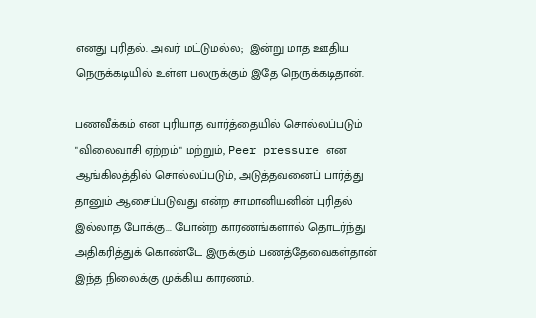எனது புரிதல். அவர் மட்டுமல்ல;  இன்று மாத ஊதிய நெருக்கடியில் உள்ள பலருக்கும் இதே நெருக்கடிதான்.

பணவீக்கம் என புரியாத வார்த்தையில் சொல்லப்படும் "விலைவாசி ஏற்றம்" மற்றும், Peer pressure என ஆங்கிலத்தில் சொல்லப்படும், அடுத்தவனைப் பார்த்து தானும் ஆசைப்படுவது என்ற சாமானியனின் புரிதல் இல்லாத போக்கு... போன்ற காரணங்களால் தொடர்ந்து அதிகரித்துக் கொண்டே இருக்கும் பணத்தேவைகள்தான் இந்த நிலைக்கு முக்கிய காரணம்.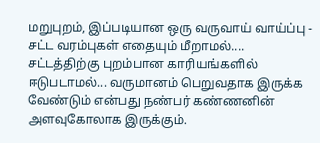மறுபுறம், இப்படியான ஒரு வருவாய் வாய்ப்பு - சட்ட வரம்புகள் எதையும் மீறாமல்.... சட்டத்திற்கு புறம்பான காரியங்களில் ஈடுபடாமல்... வருமானம் பெறுவதாக இருக்க வேண்டும் என்பது நண்பர் கண்ணனின் அளவுகோலாக இருக்கும்.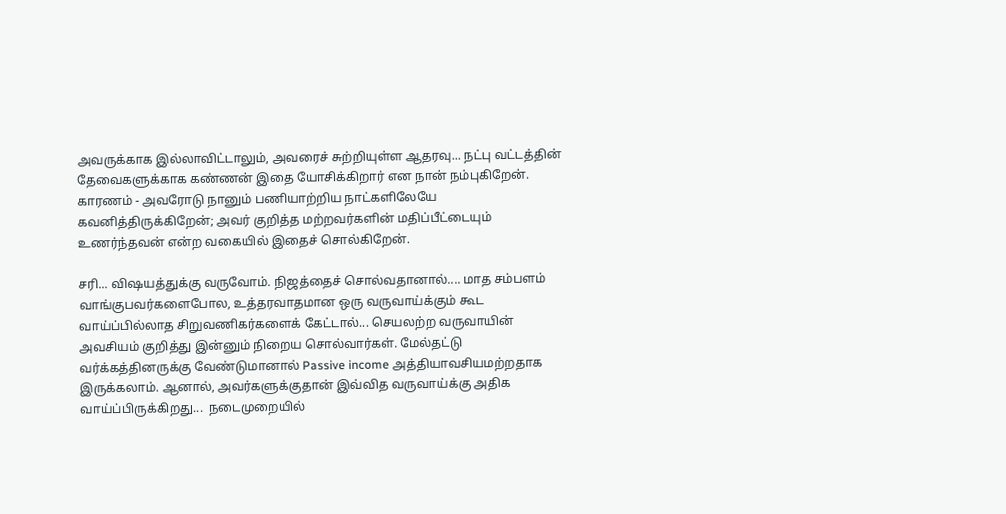அவருக்காக இல்லாவிட்டாலும், அவரைச் சுற்றியுள்ள ஆதரவு... நட்பு வட்டத்தின் தேவைகளுக்காக கண்ணன் இதை யோசிக்கிறார் என நான் நம்புகிறேன். காரணம் - அவரோடு நானும் பணியாற்றிய நாட்களிலேயே கவனித்திருக்கிறேன்; அவர் குறித்த மற்றவர்களின் மதிப்பீட்டையும் உணர்ந்தவன் என்ற வகையில் இதைச் சொல்கிறேன்.

சரி... விஷயத்துக்கு வருவோம். நிஜத்தைச் சொல்வதானால்.... மாத சம்பளம் வாங்குபவர்களைபோல, உத்தரவாதமான ஒரு வருவாய்க்கும் கூட வாய்ப்பில்லாத சிறுவணிகர்களைக் கேட்டால்... செயலற்ற வருவாயின் அவசியம் குறித்து இன்னும் நிறைய சொல்வார்கள். மேல்தட்டு வர்க்கத்தினருக்கு வேண்டுமானால் Passive income அத்தியாவசியமற்றதாக இருக்கலாம். ஆனால், அவர்களுக்குதான் இவ்வித வருவாய்க்கு அதிக வாய்ப்பிருக்கிறது...  நடைமுறையில்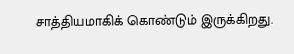சாத்தியமாகிக் கொண்டும் இருக்கிறது.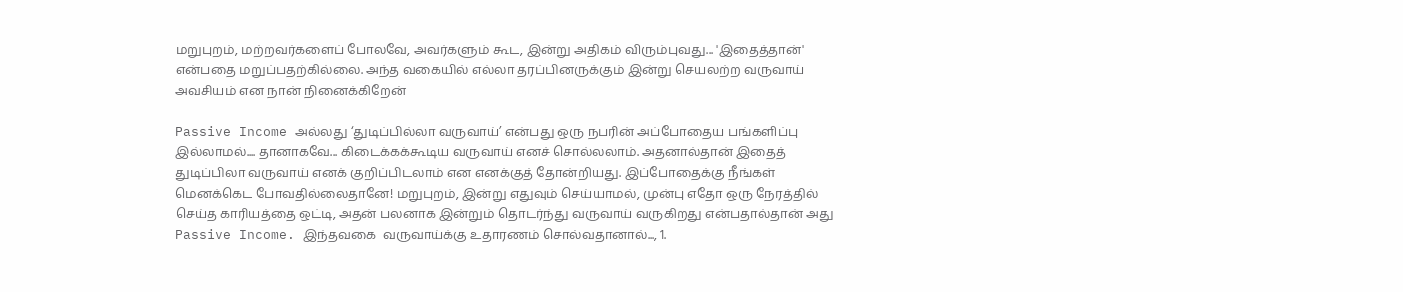மறுபுறம், மற்றவர்களைப் போலவே, அவர்களும் கூட, இன்று அதிகம் விரும்புவது... 'இதைத்தான்' என்பதை மறுப்பதற்கில்லை. அந்த வகையில் எல்லா தரப்பினருக்கும் இன்று செயலற்ற வருவாய் அவசியம் என நான் நினைக்கிறேன்

Passive Income அல்லது ‘துடிப்பில்லா வருவாய்’ என்பது ஒரு நபரின் அப்போதைய பங்களிப்பு இல்லாமல்.... தானாகவே... கிடைக்கக்கூடிய வருவாய் எனச் சொல்லலாம். அதனால்தான் இதைத் துடிப்பிலா வருவாய் எனக் குறிப்பிடலாம் என எனக்குத் தோன்றியது. இப்போதைக்கு நீங்கள் மெனக்கெட போவதில்லைதானே! மறுபுறம், இன்று எதுவும் செய்யாமல், முன்பு எதோ ஒரு நேரத்தில் செய்த காரியத்தை ஒட்டி, அதன் பலனாக இன்றும் தொடர்ந்து வருவாய் வருகிறது என்பதால்தான் அது Passive Income. இந்தவகை  வருவாய்க்கு உதாரணம் சொல்வதானால்..., 1.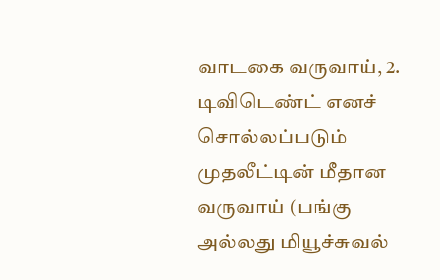வாடகை வருவாய், 2. டிவிடெண்ட் எனச் சொல்லப்படும் முதலீட்டின் மீதான வருவாய் (பங்கு அல்லது மியூச்சுவல்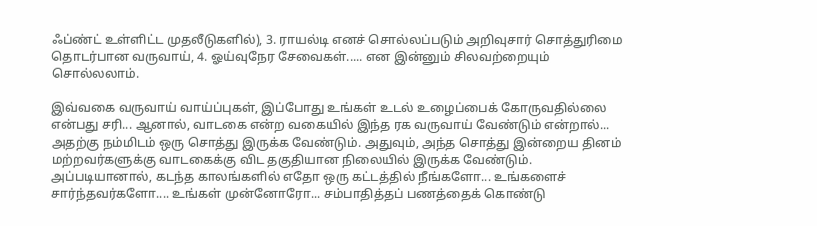ஃப்ண்ட் உள்ளிட்ட முதலீடுகளில்), 3. ராயல்டி எனச் சொல்லப்படும் அறிவுசார் சொத்துரிமை தொடர்பான வருவாய், 4. ஓய்வுநேர சேவைகள்..... என இன்னும் சிலவற்றையும் சொல்லலாம்.

இவ்வகை வருவாய் வாய்ப்புகள், இப்போது உங்கள் உடல் உழைப்பைக் கோருவதில்லை என்பது சரி... ஆனால், வாடகை என்ற வகையில் இந்த ரக வருவாய் வேண்டும் என்றால்... அதற்கு நம்மிடம் ஒரு சொத்து இருக்க வேண்டும். அதுவும், அந்த சொத்து இன்றைய தினம் மற்றவர்களுக்கு வாடகைக்கு விட தகுதியான நிலையில் இருக்க வேண்டும். அப்படியானால், கடந்த காலங்களில் எதோ ஒரு கட்டத்தில் நீங்களோ... உங்களைச் சார்ந்தவர்களோ.... உங்கள் முன்னோரோ... சம்பாதித்தப் பணத்தைக் கொண்டு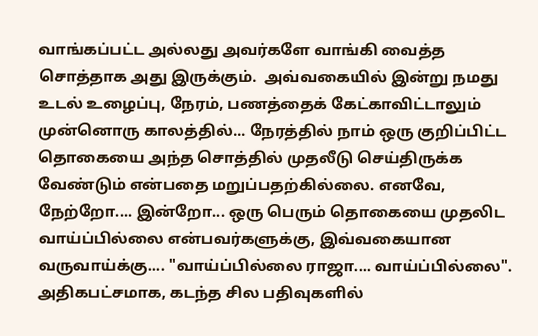வாங்கப்பட்ட அல்லது அவர்களே வாங்கி வைத்த சொத்தாக அது இருக்கும்.  அவ்வகையில் இன்று நமது உடல் உழைப்பு, நேரம், பணத்தைக் கேட்காவிட்டாலும் முன்னொரு காலத்தில்... நேரத்தில் நாம் ஒரு குறிப்பிட்ட தொகையை அந்த சொத்தில் முதலீடு செய்திருக்க வேண்டும் என்பதை மறுப்பதற்கில்லை. எனவே, நேற்றோ.... இன்றோ... ஒரு பெரும் தொகையை முதலிட வாய்ப்பில்லை என்பவர்களுக்கு, இவ்வகையான வருவாய்க்கு.... "வாய்ப்பில்லை ராஜா.... வாய்ப்பில்லை". அதிகபட்சமாக, கடந்த சில பதிவுகளில்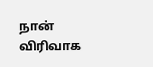நான் விரிவாக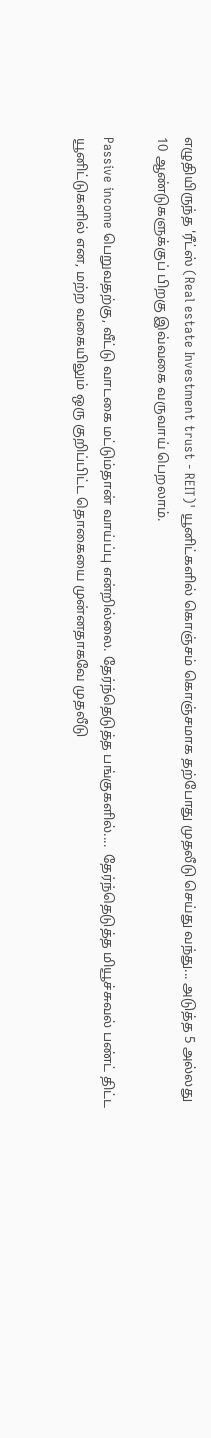எழுதியிருந்த 'ரீட்ஸ் (Real estate Investment trust - REIT)' யூனிட்களில் கொஞ்சம் கொஞ்சமாக தற்போது முதலீடு செய்து வந்து... அடுத்த 5 அல்லது 10 ஆண்டுகளுக்குப் பிறகு இவ்வகை வருவாய் பெறலாம்.

Passive income பெறுவதற்கு, வீட்டு வாடகை மட்டும்தான் வாய்ப்பு என்றில்லை. தேர்ந்தெடுத்த பங்குகளில்....  தேர்ந்தெடுத்த மியூச்சுவல் பண்ட் திட்ட யூனிட்டுகளில் என, மற்ற வகையிலும் ஒரு குறிப்பிட்ட தொகையை முன்னதாகவே முதலீடு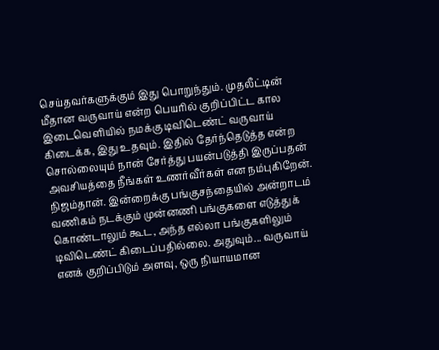செய்தவர்களுக்கும் இது பொறுந்தும். முதலீட்டின் மீதான வருவாய் என்ற பெயரில் குறிப்பிட்ட கால இடைவெளியில் நமக்கு டிவிடெண்ட் வருவாய் கிடைக்க, இது உதவும். இதில் தேர்ந்தெடுத்த என்ற சொல்லையும் நான் சேர்த்து பயன்படுத்தி இருப்பதன் அவசியத்தை நீங்கள் உணர்வீர்கள் என நம்புகிறேன். நிஜம்தான். இன்றைக்கு பங்குசந்தையில் அன்றாடம் வணிகம் நடக்கும் முன்னணி பங்குகளை எடுத்துக் கொண்டாலும் கூட, அந்த எல்லா பங்குகளிலும் டிவிடெண்ட் கிடைப்பதில்லை. அதுவும்... வருவாய் எனக் குறிப்பிடும் அளவு, ஒரு நியாயமான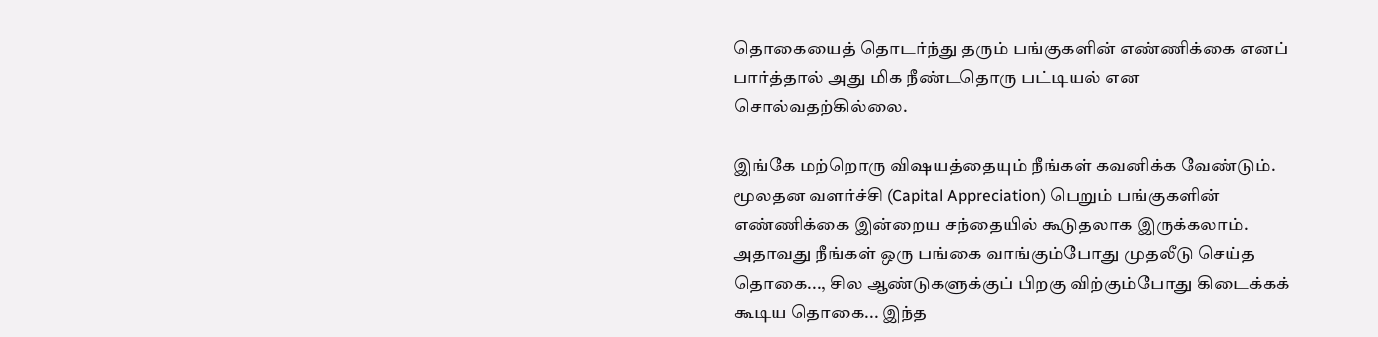தொகையைத் தொடர்ந்து தரும் பங்குகளின் எண்ணிக்கை எனப் பார்த்தால் அது மிக நீண்டதொரு பட்டியல் என சொல்வதற்கில்லை.

இங்கே மற்றொரு விஷயத்தையும் நீங்கள் கவனிக்க வேண்டும். மூலதன வளர்ச்சி (Capital Appreciation) பெறும் பங்குகளின் எண்ணிக்கை இன்றைய சந்தையில் கூடுதலாக இருக்கலாம். அதாவது நீங்கள் ஒரு பங்கை வாங்கும்போது முதலீடு செய்த தொகை..., சில ஆண்டுகளுக்குப் பிறகு விற்கும்போது கிடைக்கக் கூடிய தொகை... இந்த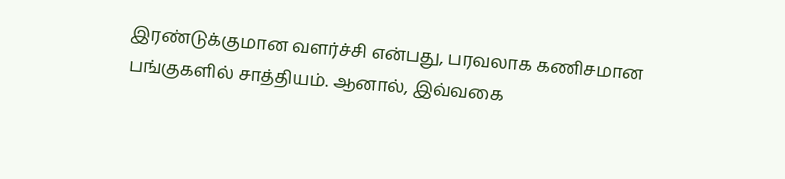இரண்டுக்குமான வளர்ச்சி என்பது, பரவலாக கணிசமான பங்குகளில் சாத்தியம். ஆனால், இவ்வகை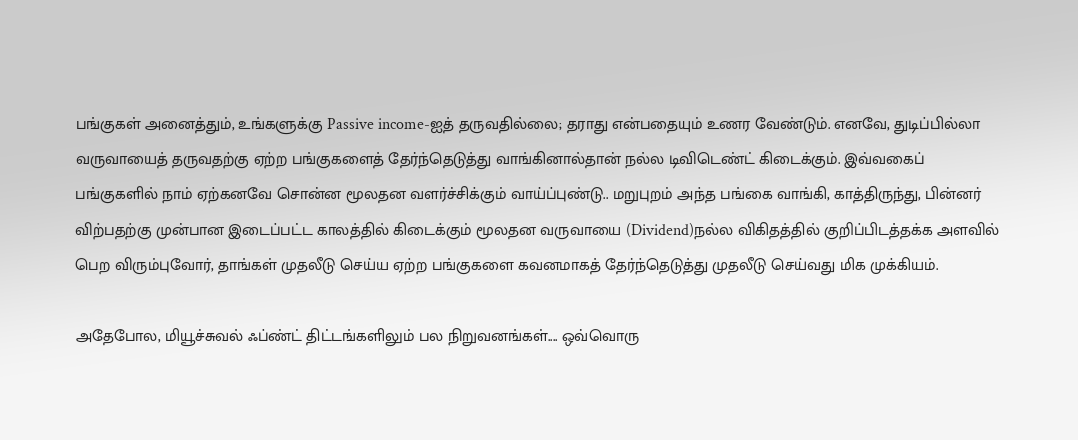பங்குகள் அனைத்தும், உங்களுக்கு Passive income-ஐத் தருவதில்லை; தராது என்பதையும் உணர வேண்டும். எனவே, துடிப்பில்லா வருவாயைத் தருவதற்கு ஏற்ற பங்குகளைத் தேர்ந்தெடுத்து வாங்கினால்தான் நல்ல டிவிடெண்ட் கிடைக்கும். இவ்வகைப் பங்குகளில் நாம் ஏற்கனவே சொன்ன மூலதன வளர்ச்சிக்கும் வாய்ப்புண்டு.. மறுபுறம் அந்த பங்கை வாங்கி, காத்திருந்து, பின்னர் விற்பதற்கு முன்பான இடைப்பட்ட காலத்தில் கிடைக்கும் மூலதன வருவாயை (Dividend)நல்ல விகிதத்தில் குறிப்பிடத்தக்க அளவில் பெற விரும்புவோர், தாங்கள் முதலீடு செய்ய ஏற்ற பங்குகளை கவனமாகத் தேர்ந்தெடுத்து முதலீடு செய்வது மிக முக்கியம்.

அதேபோல, மியூச்சுவல் ஃப்ண்ட் திட்டங்களிலும் பல நிறுவனங்கள்.... ஒவ்வொரு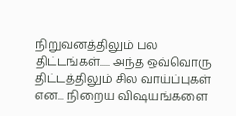நிறுவனத்திலும் பல திட்டங்கள்..... அந்த ஒவ்வொரு திட்டத்திலும் சில வாய்ப்புகள் என... நிறைய விஷயங்களை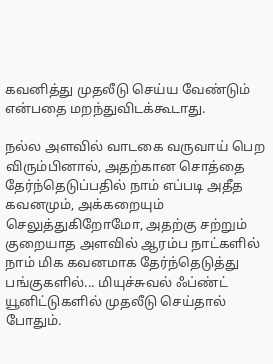கவனித்து முதலீடு செய்ய வேண்டும் என்பதை மறந்துவிடக்கூடாது.

நல்ல அளவில் வாடகை வருவாய் பெற விரும்பினால், அதற்கான சொத்தை தேர்ந்தெடுப்பதில் நாம் எப்படி அதீத கவனமும், அக்கறையும் செலுத்துகிறோமோ, அதற்கு சற்றும் குறையாத அளவில் ஆரம்ப நாட்களில் நாம் மிக கவனமாக தேர்ந்தெடுத்து பங்குகளில்... மியுச்சுவல் ஃப்ண்ட் யூனிட்டுகளில் முதலீடு செய்தால் போதும்.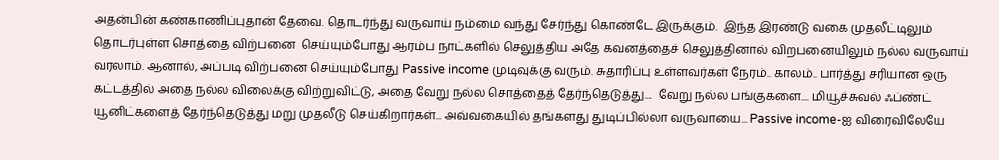அதன்பின் கண்காணிப்புதான் தேவை. தொடர்ந்து வருவாய் நம்மை வந்து சேர்ந்து கொண்டே இருக்கும்.  இந்த இரண்டு வகை முதலீட்டிலும் தொடர்புள்ள சொத்தை விற்பனை  செய்யும்போது ஆரம்ப நாட்களில் செலுத்திய அதே கவனத்தைச் செலுத்தினால் விறபனையிலும் நல்ல வருவாய் வரலாம். ஆனால், அப்படி விற்பனை செய்யும்போது Passive income முடிவுக்கு வரும். சுதாரிப்பு உள்ளவர்கள் நேரம்.. காலம்.. பார்த்து சரியான ஒரு கட்டத்தில் அதை நல்ல விலைக்கு விற்றுவிட்டு, அதை வேறு நல்ல சொத்தைத் தேர்ந்தெடுத்து....  வேறு நல்ல பங்குகளை.... மியூச்சுவல் ஃப்ண்ட் யூனிட்களைத் தேர்ந்தெடுத்து மறு முதலீடு செய்கிறார்கள்... அவ்வகையில் தங்களது துடிப்பில்லா வருவாயை... Passive income-ஐ விரைவிலேயே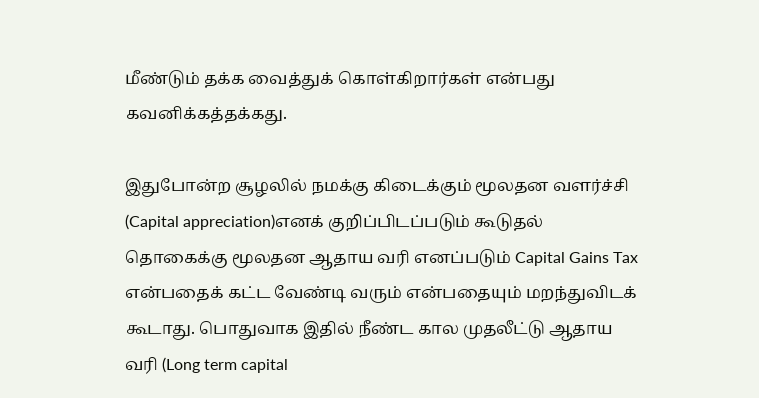மீண்டும் தக்க வைத்துக் கொள்கிறார்கள் என்பது கவனிக்கத்தக்கது.

இதுபோன்ற சூழலில் நமக்கு கிடைக்கும் மூலதன வளர்ச்சி (Capital appreciation)எனக் குறிப்பிடப்படும் கூடுதல் தொகைக்கு மூலதன ஆதாய வரி எனப்படும் Capital Gains Tax என்பதைக் கட்ட வேண்டி வரும் என்பதையும் மறந்துவிடக் கூடாது. பொதுவாக இதில் நீண்ட கால முதலீட்டு ஆதாய வரி (Long term capital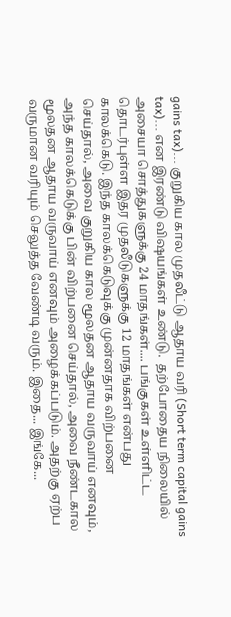gains tax)... குறுகிய கால முதலீட்டு ஆதாய வரி (Short term capital gains tax)... என இரண்டு விஷயங்கள் உண்டு.  தற்போதைய நிலையில் அசையா சொத்துகளுக்கு 24 மாதங்கள்.... பங்குகள் உள்ளிட்ட தொடர்புள்ள இதர முதலீடுகளுக்கு 12 மாதங்கள் என்பது காலக்கெடு. இந்த காலக்கெடுவுக்கு முன்னதாக விற்பனை செய்தால், அவை குறுகிய கால மூலதன ஆதாய வருவாய் எனவும், அந்த காலக்கெடுக்கு பின் விற்பனை செய்தால், அவை நீண்டகால மூலதன ஆதாய வருவாய் எனவும் அழைக்கப்படும். அதற்கு ஏற்ப வருமான வரியும் செலுத்த வேண்டி வரும். இதை... இங்கே...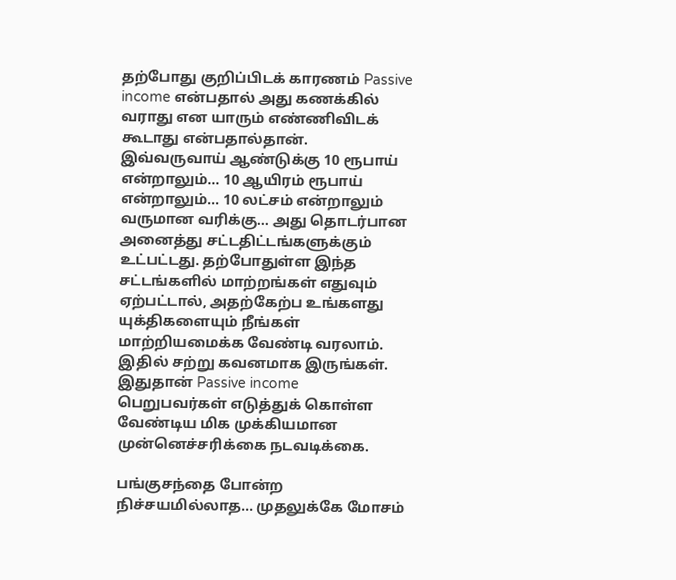தற்போது குறிப்பிடக் காரணம் Passive income என்பதால் அது கணக்கில் வராது என யாரும் எண்ணிவிடக் கூடாது என்பதால்தான். இவ்வருவாய் ஆண்டுக்கு 10 ரூபாய் என்றாலும்... 10 ஆயிரம் ரூபாய் என்றாலும்... 10 லட்சம் என்றாலும் வருமான வரிக்கு... அது தொடர்பான அனைத்து சட்டதிட்டங்களுக்கும் உட்பட்டது. தற்போதுள்ள இந்த சட்டங்களில் மாற்றங்கள் எதுவும் ஏற்பட்டால், அதற்கேற்ப உங்களது யுக்திகளையும் நீங்கள் மாற்றியமைக்க வேண்டி வரலாம். இதில் சற்று கவனமாக இருங்கள். இதுதான் Passive income பெறுபவர்கள் எடுத்துக் கொள்ள வேண்டிய மிக முக்கியமான முன்னெச்சரிக்கை நடவடிக்கை.

பங்குசந்தை போன்ற நிச்சயமில்லாத... முதலுக்கே மோசம்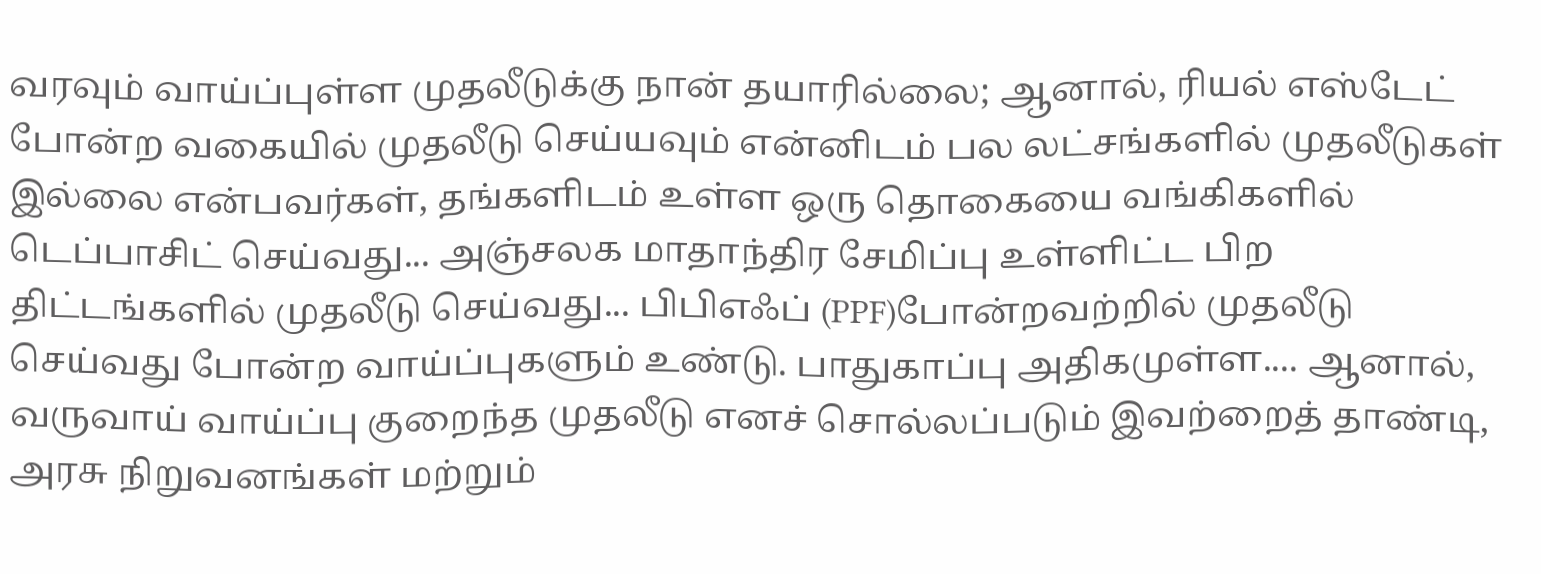வரவும் வாய்ப்புள்ள முதலீடுக்கு நான் தயாரில்லை; ஆனால், ரியல் எஸ்டேட் போன்ற வகையில் முதலீடு செய்யவும் என்னிடம் பல லட்சங்களில் முதலீடுகள் இல்லை என்பவர்கள், தங்களிடம் உள்ள ஒரு தொகையை வங்கிகளில் டெப்பாசிட் செய்வது... அஞ்சலக மாதாந்திர சேமிப்பு உள்ளிட்ட பிற திட்டங்களில் முதலீடு செய்வது... பிபிஎஃப் (PPF)போன்றவற்றில் முதலீடு செய்வது போன்ற வாய்ப்புகளும் உண்டு. பாதுகாப்பு அதிகமுள்ள.... ஆனால், வருவாய் வாய்ப்பு குறைந்த முதலீடு எனச் சொல்லப்படும் இவற்றைத் தாண்டி, அரசு நிறுவனங்கள் மற்றும்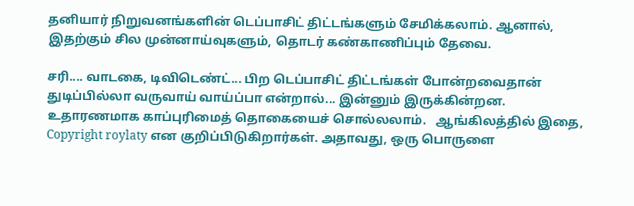தனியார் நிறுவனங்களின் டெப்பாசிட் திட்டங்களும் சேமிக்கலாம். ஆனால், இதற்கும் சில முன்னாய்வுகளும், தொடர் கண்காணிப்பும் தேவை.

சரி.... வாடகை, டிவிடெண்ட்... பிற டெப்பாசிட் திட்டங்கள் போன்றவைதான் துடிப்பில்லா வருவாய் வாய்ப்பா என்றால்... இன்னும் இருக்கின்றன. உதாரணமாக காப்புரிமைத் தொகையைச் சொல்லலாம்.   ஆங்கிலத்தில் இதை, Copyright roylaty என குறிப்பிடுகிறார்கள். அதாவது, ஒரு பொருளை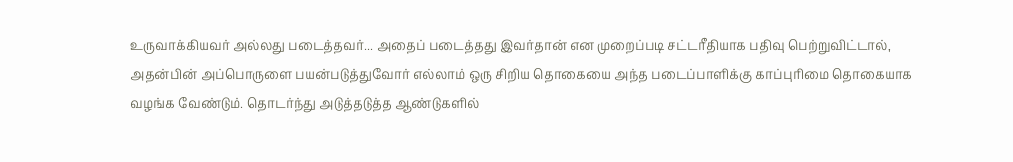உருவாக்கியவர் அல்லது படைத்தவர்... அதைப் படைத்தது இவர்தான் என முறைப்படி சட்டரீதியாக பதிவு பெற்றுவிட்டால், அதன்பின் அப்பொருளை பயன்படுத்துவோர் எல்லாம் ஒரு சிறிய தொகையை அந்த படைப்பாளிக்கு காப்புரிமை தொகையாக வழங்க வேண்டும். தொடர்ந்து அடுத்தடுத்த ஆண்டுகளில்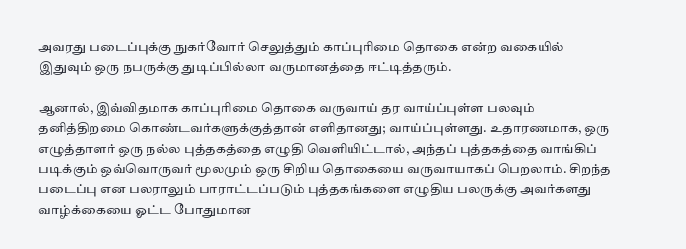அவரது படைப்புக்கு நுகர்வோர் செலுத்தும் காப்புரிமை தொகை என்ற வகையில்  இதுவும் ஒரு நபருக்கு துடிப்பில்லா வருமானத்தை ஈட்டித்தரும்.

ஆனால், இவ்விதமாக காப்புரிமை தொகை வருவாய் தர வாய்ப்புள்ள பலவும் தனித்திறமை கொண்டவர்களுக்குத்தான் எளிதானது; வாய்ப்புள்ளது. உதாரணமாக, ஒரு எழுத்தாளர் ஒரு நல்ல புத்தகத்தை எழுதி வெளியிட்டால், அந்தப் புத்தகத்தை வாங்கிப் படிக்கும் ஒவ்வொருவர் மூலமும் ஒரு சிறிய தொகையை வருவாயாகப் பெறலாம். சிறந்த படைப்பு என பலராலும் பாராட்டப்படும் புத்தகங்களை எழுதிய பலருக்கு அவர்களது வாழ்க்கையை ஓட்ட போதுமான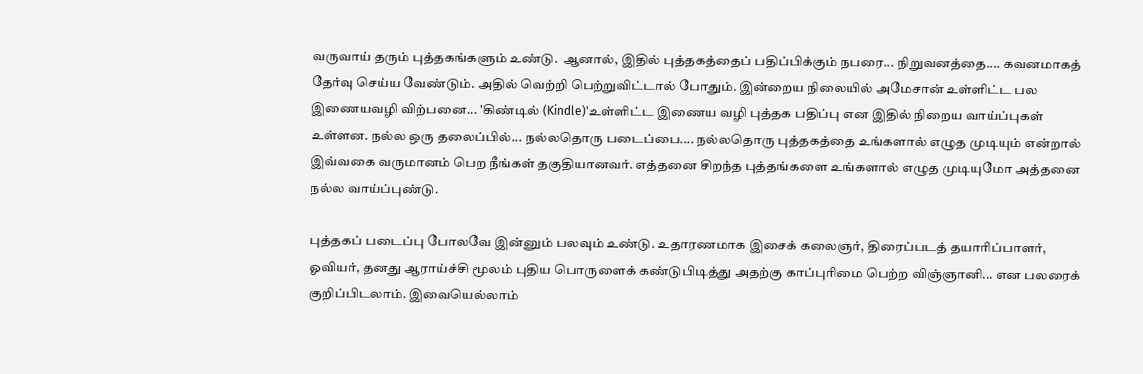வருவாய் தரும் புத்தகங்களும் உண்டு.  ஆனால், இதில் புத்தகத்தைப் பதிப்பிக்கும் நபரை... நிறுவனத்தை.... கவனமாகத் தேர்வு செய்ய வேண்டும். அதில் வெற்றி பெற்றுவிட்டால் போதும். இன்றைய நிலையில் அமேசான் உள்ளிட்ட பல இணையவழி விற்பனை... 'கிண்டில் (Kindle)'உள்ளிட்ட இணைய வழி புத்தக பதிப்பு என இதில் நிறைய வாய்ப்புகள் உள்ளன. நல்ல ஒரு தலைப்பில்... நல்லதொரு படைப்பை.... நல்லதொரு புத்தகத்தை உங்களால் எழுத முடியும் என்றால் இவ்வகை வருமானம் பெற நீங்கள் தகுதியானவர். எத்தனை சிறந்த புத்தங்களை உங்களால் எழுத முடியுமோ அத்தனை நல்ல வாய்ப்புண்டு.

புத்தகப் படைப்பு போலவே இன்னும் பலவும் உண்டு. உதாரணமாக இசைக் கலைஞர், திரைப்படத் தயாரிப்பாளர், ஓவியர், தனது ஆராய்ச்சி மூலம் புதிய பொருளைக் கண்டுபிடித்து அதற்கு காப்புரிமை பெற்ற விஞ்ஞானி... என பலரைக் குறிப்பிடலாம். இவையெல்லாம்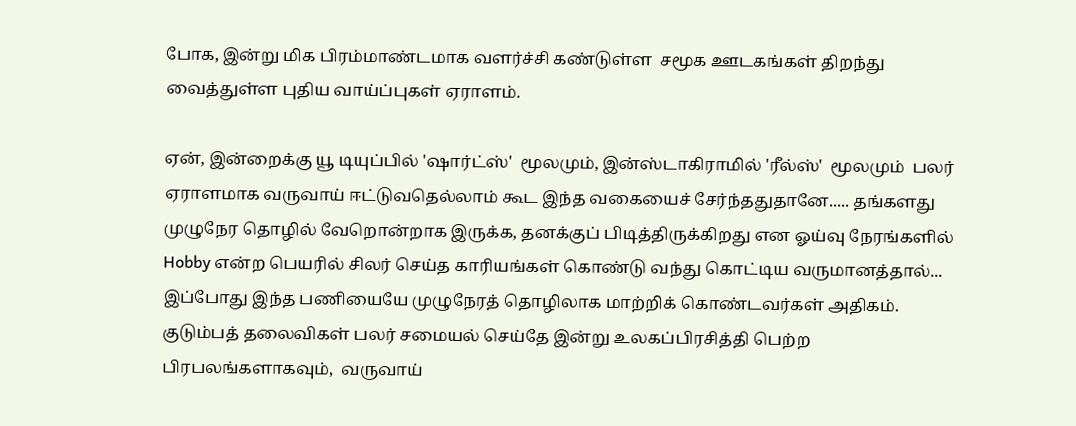போக, இன்று மிக பிரம்மாண்டமாக வளர்ச்சி கண்டுள்ள  சமூக ஊடகங்கள் திறந்து வைத்துள்ள புதிய வாய்ப்புகள் ஏராளம்.

ஏன், இன்றைக்கு யூ டியுப்பில் 'ஷார்ட்ஸ்'  மூலமும், இன்ஸ்டாகிராமில் 'ரீல்ஸ்'  மூலமும்  பலர் ஏராளமாக வருவாய் ஈட்டுவதெல்லாம் கூட இந்த வகையைச் சேர்ந்ததுதானே..... தங்களது முழுநேர தொழில் வேறொன்றாக இருக்க, தனக்குப் பிடித்திருக்கிறது என ஓய்வு நேரங்களில் Hobby என்ற பெயரில் சிலர் செய்த காரியங்கள் கொண்டு வந்து கொட்டிய வருமானத்தால்... இப்போது இந்த பணியையே முழுநேரத் தொழிலாக மாற்றிக் கொண்டவர்கள் அதிகம். குடும்பத் தலைவிகள் பலர் சமையல் செய்தே இன்று உலகப்பிரசித்தி பெற்ற பிரபலங்களாகவும்,  வருவாய்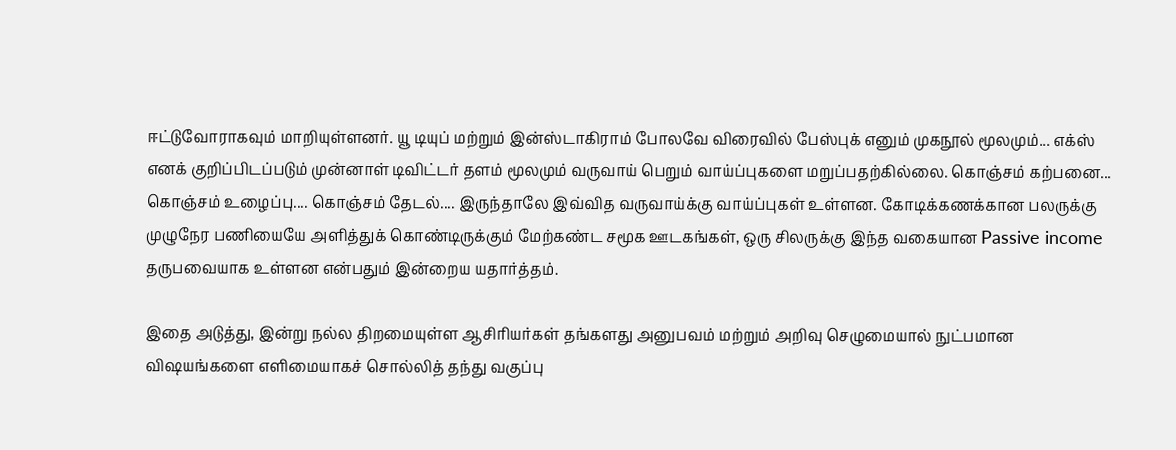ஈட்டுவோராகவும் மாறியுள்ளனர். யூ டியுப் மற்றும் இன்ஸ்டாகிராம் போலவே விரைவில் பேஸ்புக் எனும் முகநூல் மூலமும்... எக்ஸ் எனக் குறிப்பிடப்படும் முன்னாள் டிவிட்டர் தளம் மூலமும் வருவாய் பெறும் வாய்ப்புகளை மறுப்பதற்கில்லை. கொஞ்சம் கற்பனை... கொஞ்சம் உழைப்பு.... கொஞ்சம் தேடல்.... இருந்தாலே இவ்வித வருவாய்க்கு வாய்ப்புகள் உள்ளன. கோடிக்கணக்கான பலருக்கு முழுநேர பணியையே அளித்துக் கொண்டிருக்கும் மேற்கண்ட சமூக ஊடகங்கள், ஒரு சிலருக்கு இந்த வகையான Passive income தருபவையாக உள்ளன என்பதும் இன்றைய யதார்த்தம்.

இதை அடுத்து, இன்று நல்ல திறமையுள்ள ஆசிரியர்கள் தங்களது அனுபவம் மற்றும் அறிவு செழுமையால் நுட்பமான விஷயங்களை எளிமையாகச் சொல்லித் தந்து வகுப்பு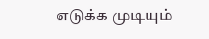எடுக்க முடியும்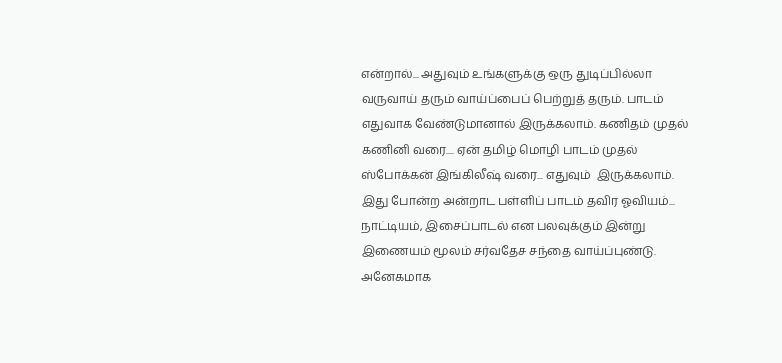என்றால்... அதுவும் உங்களுக்கு ஒரு துடிப்பில்லா வருவாய் தரும் வாய்ப்பைப் பெற்றுத் தரும். பாடம் எதுவாக வேண்டுமானால் இருக்கலாம். கணிதம் முதல் கணினி வரை.... ஏன் தமிழ் மொழி பாடம் முதல் ஸ்போக்கன் இங்கிலீஷ் வரை... எதுவும்  இருக்கலாம். இது போன்ற அன்றாட பள்ளிப் பாடம் தவிர ஓவியம்... நாட்டியம், இசைப்பாடல் என பலவுக்கும் இன்று இணையம் மூலம் சர்வதேச சந்தை வாய்ப்புண்டு. அனேகமாக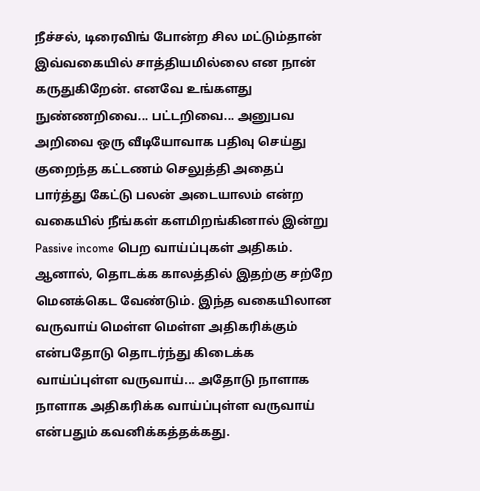நீச்சல், டிரைவிங் போன்ற சில மட்டும்தான் இவ்வகையில் சாத்தியமில்லை என நான் கருதுகிறேன். எனவே உங்களது நுண்ணறிவை... பட்டறிவை... அனுபவ அறிவை ஒரு வீடியோவாக பதிவு செய்து குறைந்த கட்டணம் செலுத்தி அதைப் பார்த்து கேட்டு பலன் அடையாலம் என்ற வகையில் நீங்கள் களமிறங்கினால் இன்று Passive income பெற வாய்ப்புகள் அதிகம். ஆனால், தொடக்க காலத்தில் இதற்கு சற்றே மெனக்கெட வேண்டும். இந்த வகையிலான வருவாய் மெள்ள மெள்ள அதிகரிக்கும் என்பதோடு தொடர்ந்து கிடைக்க வாய்ப்புள்ள வருவாய்... அதோடு நாளாக நாளாக அதிகரிக்க வாய்ப்புள்ள வருவாய் என்பதும் கவனிக்கத்தக்கது.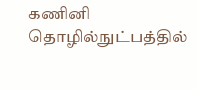கணினி தொழில்நுட்பத்தில்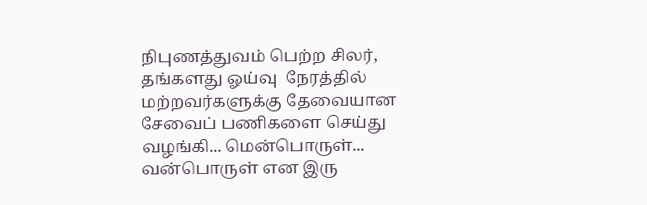நிபுணத்துவம் பெற்ற சிலர், தங்களது ஓய்வு  நேரத்தில் மற்றவர்களுக்கு தேவையான சேவைப் பணிகளை செய்து வழங்கி... மென்பொருள்... வன்பொருள் என இரு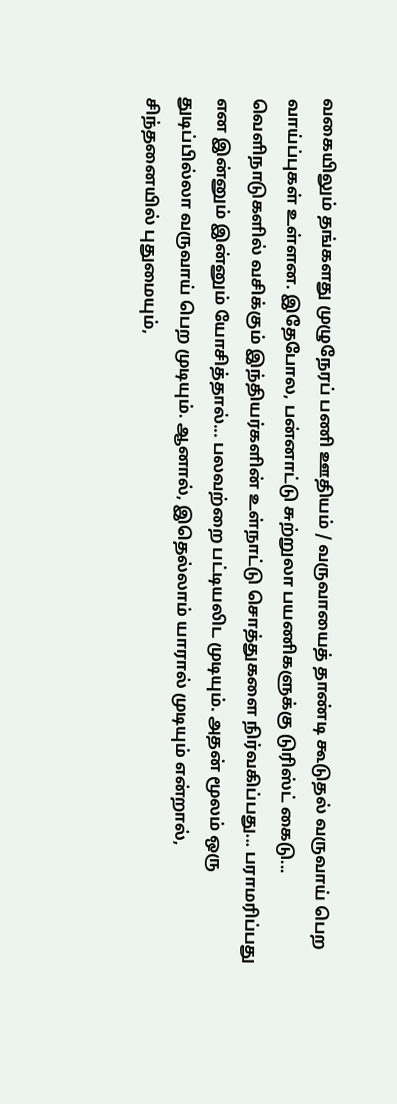வகையிலும் தங்களது முழுநேரப் பணி ஊதியம் / வருவாயைத் தாண்டி கூடுதல் வருவாய் பெற வாய்ப்புகள் உள்ளன. இதேபோல, பன்னாட்டு சுற்றுலா பயணிகளுக்கு டுரிஸ்ட் கைடு... வெளிநாடுகளில் வசிக்கும் இந்தியர்களின் உள்நாட்டு சொத்துகளை நிர்வகிப்பது... பராமரிப்பது என இன்னும் இன்னும் யோசித்தால்... பலவற்றை பட்டியலிட முடியும். அதன் மூலம் ஒரு துடிப்பில்லா வருவாய் பெற முடியும். ஆனால், இதெல்லாம் யாரால் முடியும் என்றால், சிந்தனையில் புதுமையும்,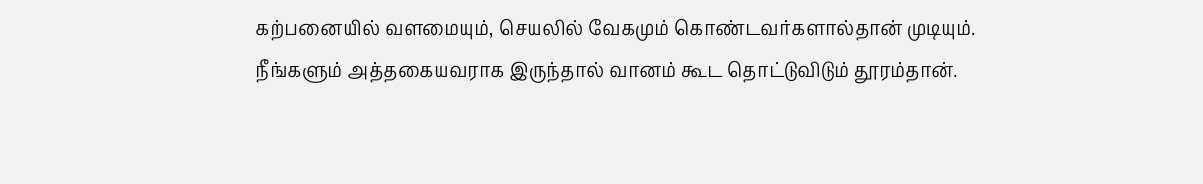கற்பனையில் வளமையும், செயலில் வேகமும் கொண்டவர்களால்தான் முடியும். நீங்களும் அத்தகையவராக இருந்தால் வானம் கூட தொட்டுவிடும் தூரம்தான்.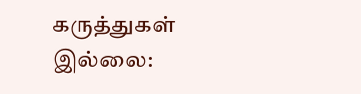கருத்துகள் இல்லை: